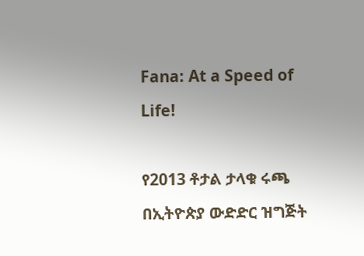Fana: At a Speed of Life!

የ2013 ቶታል ታላቁ ሩጫ በኢትዮጵያ ውድድር ዝግጅት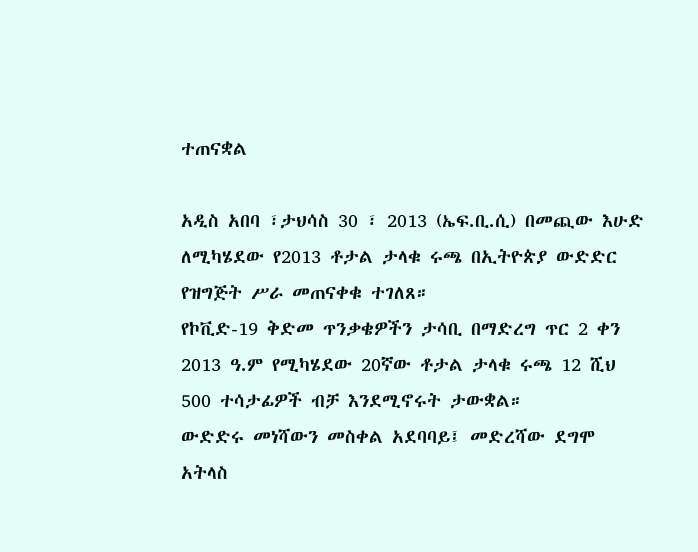ተጠናቋል

አዲስ አበባ ፣ታህሳስ 30 ፣ 2013 (ኤፍ.ቢ.ሲ) በመጪው እሁድ ለሚካሄደው የ2013 ቶታል ታላቁ ሩጫ በኢትዮጵያ ውድድር የዝግጅት ሥራ መጠናቀቁ ተገለጸ።
የኮቪድ-19 ቅድመ ጥንቃቄዎችን ታሳቢ በማድረግ ጥር 2 ቀን 2013 ዓ.ም የሚካሄደው 20ኛው ቶታል ታላቁ ሩጫ 12 ሺህ 500 ተሳታፊዎች ብቻ እንደሚኖሩት ታውቋል።
ውድድሩ መነሻውን መስቀል አደባባይ፤ መድረሻው ደግሞ አትላስ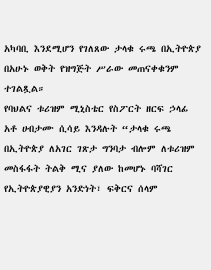አካባቢ እንደሚሆን የገለጸው ታላቁ ሩጫ በኢትዮጵያ በአሁኑ ወቅት የዝግጅት ሥራው መጠናቀቁንም ተገልጿል።
የባህልና ቱሪዝም ሚኒስቴር የስፖርት ዘርፍ ኃላፊ አቶ ሀብታሙ ሲሳይ እንዳሉት “ታላቁ ሩጫ በኢትዮጵያ ለአገር ገጽታ ግንባታ ብሎም ለቱሪዝም መስፋፋት ትልቅ ሚና ያለው ከመሆኑ ባሻገር የኢትዮጵያዊያን አንድነት፣ ፍቅርና ሰላም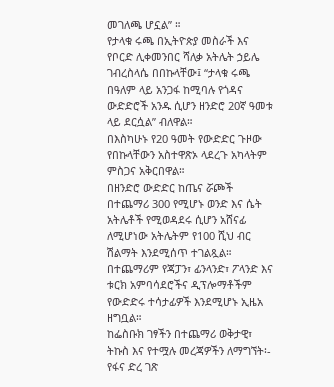መገለጫ ሆኗል” ።
የታላቁ ሩጫ በኢትዮጵያ መስራች እና የቦርድ ሊቀመንበር ሻለቃ አትሌት ኃይሌ ገብረስላሴ በበኩላቸው፤ “ታላቁ ሩጫ በዓለም ላይ አንጋፋ ከሚባሉ የጎዳና ውድድሮች አንዱ ሲሆን ዘንድሮ 20ኛ ዓመቱ ላይ ደርሷል” ብለዋል።
በእስካሁኑ የ20 ዓመት የውድድር ጉዞው የበኩላቸውን አስተዋጽኦ ላደረጉ አካላትም ምስጋና አቅርበዋል።
በዘንድሮ ውድድር ከጤና ሯጮች በተጨማሪ 300 የሚሆኑ ወንድ እና ሴት አትሌቶች የሚወዳደሩ ሲሆን አሸናፊ ለሚሆነው አትሌትም የ100 ሺህ ብር ሽልማት እንደሚሰጥ ተገልጿል።
በተጨማሪም የጃፓን፣ ፊንላንድ፣ ፖላንድ እና ቱርክ አምባሳደሮችና ዲፕሎማቶችም የውድድሩ ተሳታፊዎች እንደሚሆኑ ኢዜአ ዘግቧል።
ከፌስቡክ ገፃችን በተጨማሪ ወቅታዊ፣ ትኩስ እና የተሟሉ መረጃዎችን ለማግኘት፡-
የፋና ድረ ገጽ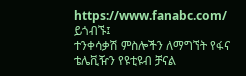https://www.fanabc.com/ ይጎብኙ፤
ተንቀሳቃሽ ምስሎችን ለማግኘት የፋና ቴሌቪዥን የዩቲዩብ ቻናል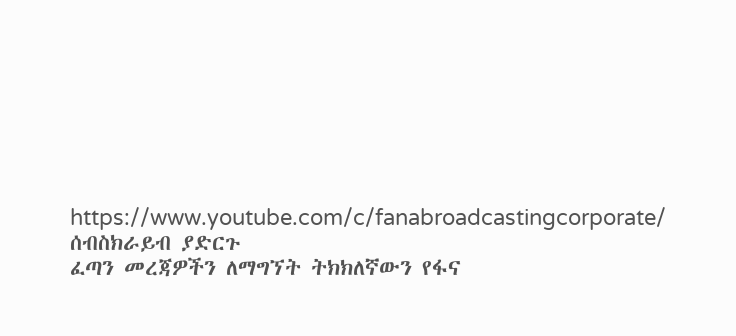https://www.youtube.com/c/fanabroadcastingcorporate/ ሰብስክራይብ ያድርጉ
ፈጣን መረጃዎችን ለማግኘት ትክክለኛውን የፋና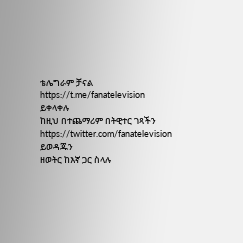ቴሌግራም ቻናል https://t.me/fanatelevision ይቀላቀሉ
ከዚህ በተጨማሪም በትዊተር ገጻችን https://twitter.com/fanatelevision ይወዳጁን
ዘወትር ከእኛ ጋር ስላሉ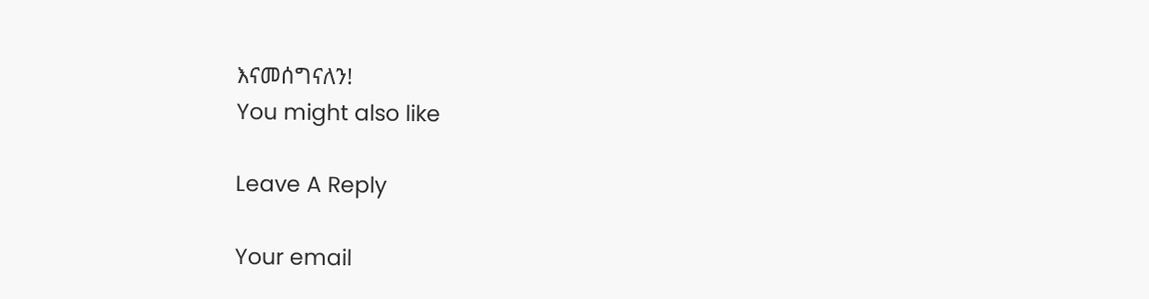እናመሰግናለን!
You might also like

Leave A Reply

Your email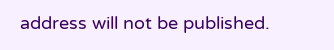address will not be published.